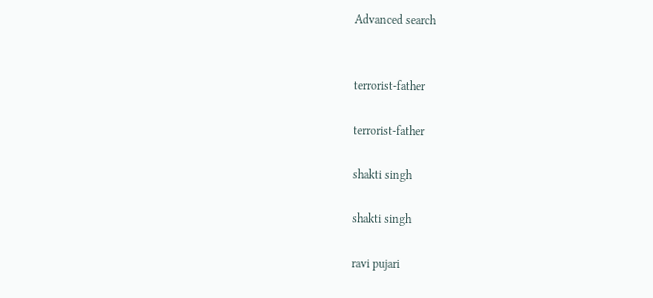Advanced search


terrorist-father

terrorist-father

shakti singh

shakti singh

ravi pujari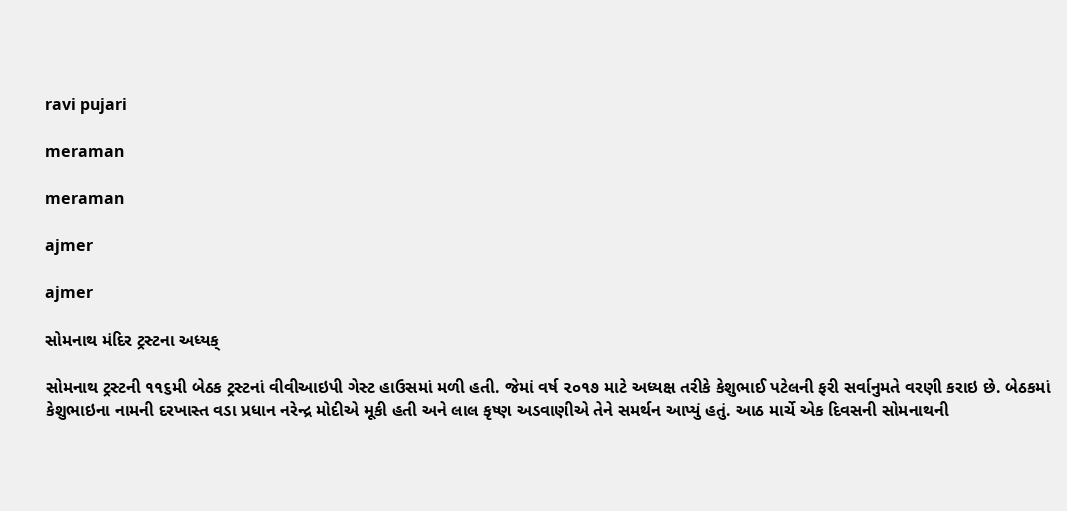ravi pujari

meraman

meraman

ajmer

ajmer

સોમનાથ મંદિર ટ્રસ્ટના અધ્યક્

સોમનાથ ટ્રસ્ટની ૧૧૬મી બેઠક ટ્રસ્ટનાં વીવીઆઇપી ગેસ્ટ હાઉસમાં મળી હતી. જેમાં વર્ષ ૨૦૧૭ માટે અધ્યક્ષ તરીકે કેશુભાઈ પટેલની ફરી સર્વાનુમતે વરણી કરાઇ છે. બેઠકમાં કેશુભાઇના નામની દરખાસ્ત વડા પ્રધાન નરેન્દ્ર મોદીએ મૂકી હતી અને લાલ કૃષ્ણ અડવાણીએ તેને સમર્થન આપ્યું હતું. આઠ માર્ચે એક દિવસની સોમનાથની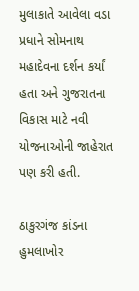મુલાકાતે આવેલા વડા પ્રધાને સોમનાથ મહાદેવના દર્શન કર્યાં હતા અને ગુજરાતના વિકાસ માટે નવી યોજનાઓની જાહેરાત પણ કરી હતી.

ઠાકુરગંજ કાંડના હુમલાખોર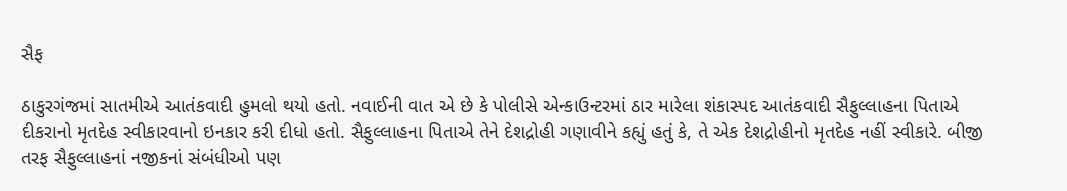સૈફ

ઠાકુરગંજમાં સાતમીએ આતંકવાદી હુમલો થયો હતો. નવાઈની વાત એ છે કે પોલીસે એન્કાઉન્ટરમાં ઠાર મારેલા શંકાસ્પદ આતંકવાદી સૈફુલ્લાહના પિતાએ દીકરાનો મૃતદેહ સ્વીકારવાનો ઇનકાર કરી દીધો હતો. સૈફુલ્લાહના પિતાએ તેને દેશદ્રોહી ગણાવીને કહ્યું હતું કે, તે એક દેશદ્રોહીનો મૃતદેહ નહીં સ્વીકારે. બીજી તરફ સૈફુલ્લાહનાં નજીકનાં સંબંધીઓ પણ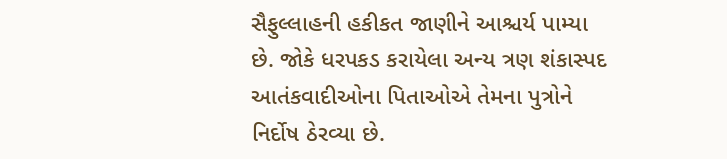સૈફુલ્લાહની હકીકત જાણીને આશ્ચર્ય પામ્યા છે. જોકે ધરપકડ કરાયેલા અન્ય ત્રણ શંકાસ્પદ  આતંકવાદીઓના પિતાઓએ તેમના પુત્રોને નિર્દોષ ઠેરવ્યા છે.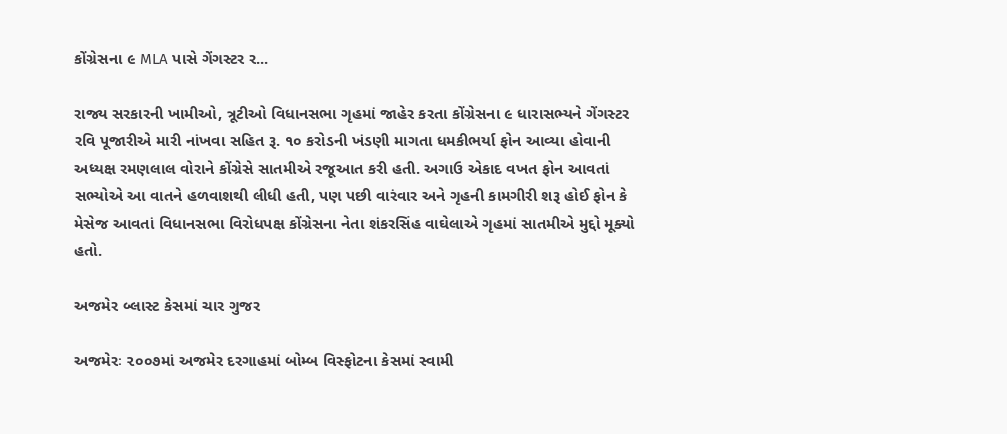કોંગ્રેસના ૯ MLA પાસે ગેંગસ્ટર ર...

રાજ્ય સરકારની ખામીઓ, ત્રૂટીઓ વિધાનસભા ગૃહમાં જાહેર કરતા કોંગ્રેસના ૯ ધારાસભ્યને ગેંગસ્ટર રવિ પૂજારીએ મારી નાંખવા સહિત રૂ. ૧૦ કરોડની ખંડણી માગતા ધમકીભર્યા ફોન આવ્યા હોવાની અધ્યક્ષ રમણલાલ વોરાને કોંગ્રેસે સાતમીએ રજૂઆત કરી હતી. અગાઉ એકાદ વખત ફોન આવતાં સભ્યોએ આ વાતને હળવાશથી લીધી હતી, પણ પછી વારંવાર અને ગૃહની કામગીરી શરૂ હોઈ ફોન કે મેસેજ આવતાં વિધાનસભા વિરોધપક્ષ કોંગ્રેસના નેતા શંકરસિંહ વાઘેલાએ ગૃહમાં સાતમીએ મુદ્દો મૂક્યો હતો.

અજમેર બ્લાસ્ટ કેસમાં ચાર ગુજર

અજમેરઃ ૨૦૦૭માં અજમેર દરગાહમાં બોમ્બ વિસ્ફોટના કેસમાં સ્વામી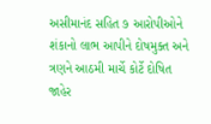અસીમાનંદ સહિત ૭ આરોપીઓને શંકાનો લાભ આપીને દોષમુક્ત અને ત્રણને આઠમી માર્ચે કોર્ટે દોષિત જાહેર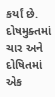કર્યાં છે. દોષમુક્તમાં ચાર અને દોષિતમાં એક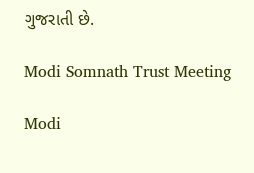ગુજરાતી છે.

Modi Somnath Trust Meeting

Modi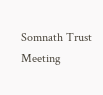Somnath Trust Meeting